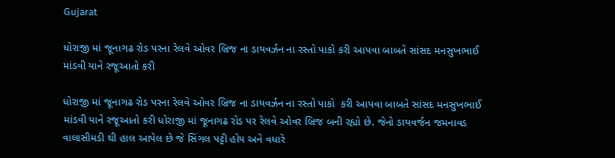Gujarat

ધોરાજી માં જૂનાગઢ રોડ પરના રેલવે ઓવર બ્રિજ ના ડાયવર્ઝન ના રસ્તો પાકો કરી આપવા બાબતે સાંસદ મનસુખભાઈ માંડવી યાને રજૂઆતો કરી

ધોરાજી માં જૂનાગઢ રોડ પરના રેલવે ઓવર બ્રિજ ના ડાયવર્ઝન ના રસ્તો પાકો  કરી આપવા બાબતે સાંસદ મનસુખભાઈ માંડવી યાને રજૂઆતો કરી ધોરાજી માં જૂનાગઢ રોડ પર રેલવે ઓવર બ્રિજ બની રહ્યો છે. જેનો ડાયવર્જન જમનાવડ વાલાસીમડી થી હાલ આપેલ છે જે સિંગલ પટ્ટી હોય અને વધારે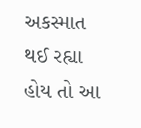અકસ્માત થઈ રહ્યા હોય તો આ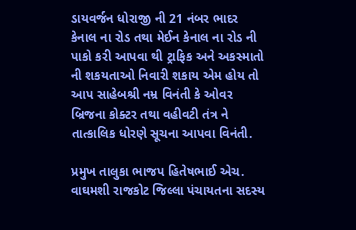ડાયવર્જન ધોરાજી ની 21 નંબર ભાદર કેનાલ ના રોડ તથા મેઈન કેનાલ ના રોડ ની પાકો કરી આપવા થી ટ્રાફિક અને અકસ્માતો ની શકયતાઓ નિવારી શકાય એમ હોય તો આપ સાહેબશ્રી નમ્ર વિનંતી કે ઓવર બ્રિજના કોક્ટર તથા વહીવટી તંત્ર ને તાત્કાલિક ધોરણે સૂચના આપવા વિનંતી.

પ્રમુખ તાલુકા ભાજપ હિતેષભાઈ એચ. વાઘમશી રાજકોટ જિલ્લા પંચાયતના સદસ્ય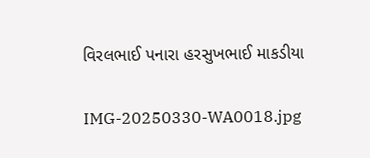વિરલભાઈ પનારા હરસુખભાઈ માકડીયા

IMG-20250330-WA0018.jpg